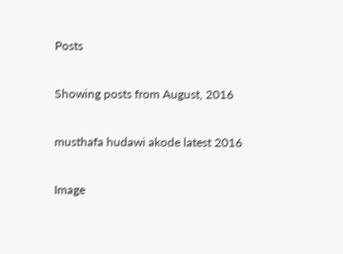Posts

Showing posts from August, 2016

musthafa hudawi akode latest 2016

Image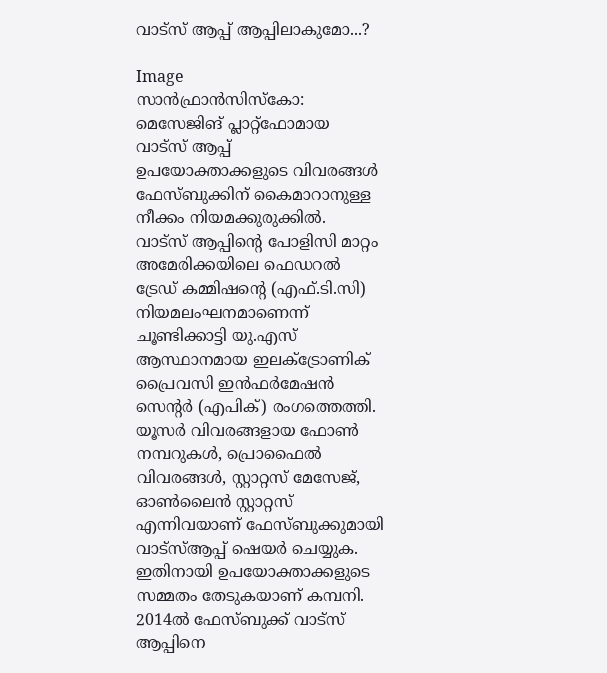വാട്‌സ് ആപ്പ് ആപ്പിലാകുമോ...?

Image
സാന്‍ഫ്രാന്‍സിസ്‌കോ: മെസേജിങ് പ്ലാറ്റ്‌ഫോമായ വാട്‌സ് ആപ്പ് ഉപയോക്താക്കളുടെ വിവരങ്ങള്‍ ഫേസ്ബുക്കിന് കൈമാറാനുള്ള നീക്കം നിയമക്കുരുക്കില്‍.  വാട്‌സ് ആപ്പിന്റെ പോളിസി മാറ്റം അമേരിക്കയിലെ ഫെഡറല്‍ ട്രേഡ് കമ്മിഷന്റെ (എഫ്.ടി.സി) നിയമലംഘനമാണെന്ന് ചൂണ്ടിക്കാട്ടി യു.എസ് ആസ്ഥാനമായ ഇലക്ട്രോണിക് പ്രൈവസി ഇന്‍ഫര്‍മേഷന്‍ സെന്റര്‍ (എപിക്) രംഗത്തെത്തി. യൂസര്‍ വിവരങ്ങളായ ഫോണ്‍ നമ്പറുകള്‍, പ്രൊഫൈല്‍ വിവരങ്ങള്‍, സ്റ്റാറ്റസ് മേസേജ്, ഓണ്‍ലൈന്‍ സ്റ്റാറ്റസ് എന്നിവയാണ് ഫേസ്ബുക്കുമായി വാട്‌സ്ആപ്പ് ഷെയര്‍ ചെയ്യുക. ഇതിനായി ഉപയോക്താക്കളുടെ സമ്മതം തേടുകയാണ് കമ്പനി.  2014ല്‍ ഫേസ്ബുക്ക് വാട്‌സ് ആപ്പിനെ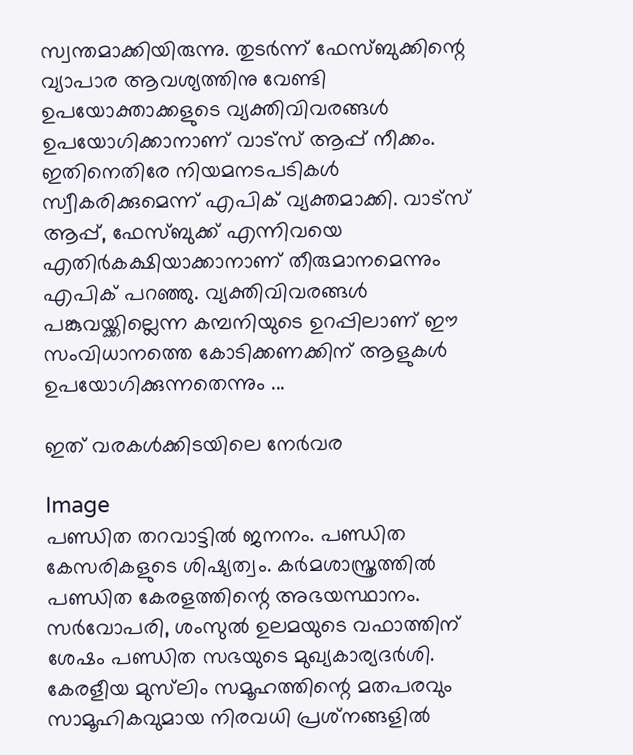സ്വന്തമാക്കിയിരുന്നു. തുടര്‍ന്ന് ഫേസ്ബുക്കിന്റെ വ്യാപാര ആവശ്യത്തിനു വേണ്ടി ഉപയോക്താക്കളുടെ വ്യക്തിവിവരങ്ങള്‍ ഉപയോഗിക്കാനാണ് വാട്‌സ് ആപ്പ് നീക്കം. ഇതിനെതിരേ നിയമനടപടികള്‍ സ്വീകരിക്കുമെന്ന് എപിക് വ്യക്തമാക്കി. വാട്‌സ് ആപ്പ്, ഫേസ്ബുക്ക് എന്നിവയെ എതിര്‍കക്ഷിയാക്കാനാണ് തീരുമാനമെന്നും എപിക് പറഞ്ഞു. വ്യക്തിവിവരങ്ങള്‍ പങ്കുവയ്ക്കില്ലെന്ന കമ്പനിയുടെ ഉറപ്പിലാണ് ഈ സംവിധാനത്തെ കോടിക്കണക്കിന് ആളുകള്‍ ഉപയോഗിക്കുന്നതെന്നും ...

ഇത് വരകള്‍ക്കിടയിലെ നേര്‍വര

Image
പണ്ഡിത തറവാട്ടില്‍ ജനനം. പണ്ഡിത കേസരികളുടെ ശിഷ്യത്വം. കര്‍മശാസ്ത്രത്തില്‍ പണ്ഡിത കേരളത്തിന്റെ അഭയസ്ഥാനം. സര്‍വോപരി, ശംസുല്‍ ഉലമയുടെ വഫാത്തിന് ശേഷം പണ്ഡിത സഭയുടെ മുഖ്യകാര്യദര്‍ശി. കേരളീയ മുസ്‌ലിം സമൂഹത്തിന്റെ മതപരവും സാമൂഹികവുമായ നിരവധി പ്രശ്‌നങ്ങളില്‍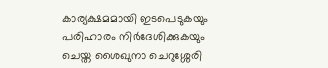കാര്യക്ഷമമായി ഇടപെടുകയും പരിഹാരം നിര്‍ദേശിക്കുകയും ചെയ്ത ശൈഖുനാ ചെറുശ്ശേരി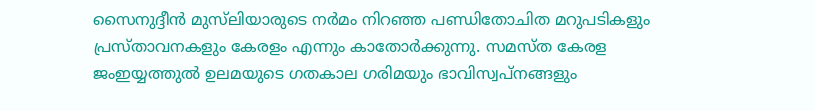സൈനുദ്ദീന്‍ മുസ്‌ലിയാരുടെ നര്‍മം നിറഞ്ഞ പണ്ഡിതോചിത മറുപടികളും പ്രസ്താവനകളും കേരളം എന്നും കാതോര്‍ക്കുന്നു. സമസ്ത കേരള ജംഇയ്യത്തുല്‍ ഉലമയുടെ ഗതകാല ഗരിമയും ഭാവിസ്വപ്‌നങ്ങളും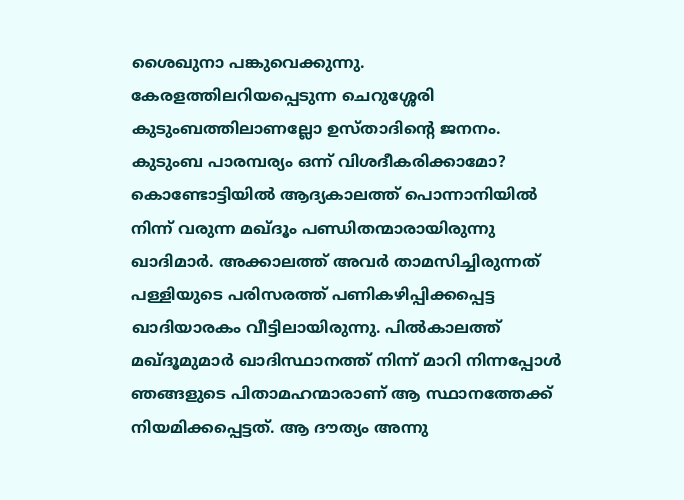ശൈഖുനാ പങ്കുവെക്കുന്നു. കേരളത്തിലറിയപ്പെടുന്ന ചെറുശ്ശേരി കുടുംബത്തിലാണല്ലോ ഉസ്താദിന്റെ ജനനം. കുടുംബ പാരമ്പര്യം ഒന്ന് വിശദീകരിക്കാമോ?  കൊണ്ടോട്ടിയില്‍ ആദ്യകാലത്ത് പൊന്നാനിയില്‍ നിന്ന് വരുന്ന മഖ്ദൂം പണ്ഡിതന്മാരായിരുന്നു ഖാദിമാര്‍. അക്കാലത്ത് അവര്‍ താമസിച്ചിരുന്നത് പള്ളിയുടെ പരിസരത്ത് പണികഴിപ്പിക്കപ്പെട്ട ഖാദിയാരകം വീട്ടിലായിരുന്നു. പില്‍കാലത്ത് മഖ്ദൂമുമാര്‍ ഖാദിസ്ഥാനത്ത് നിന്ന് മാറി നിന്നപ്പോള്‍ ഞങ്ങളുടെ പിതാമഹന്മാരാണ് ആ സ്ഥാനത്തേക്ക് നിയമിക്കപ്പെട്ടത്. ആ ദൗത്യം അന്നു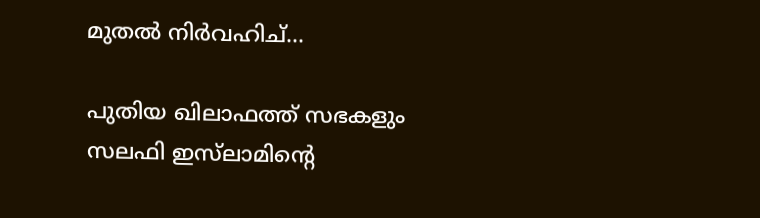മുതല്‍ നിര്‍വഹിച്...

പുതിയ ഖിലാഫത്ത് സഭകളും സലഫി ഇസ്‌ലാമിന്റെ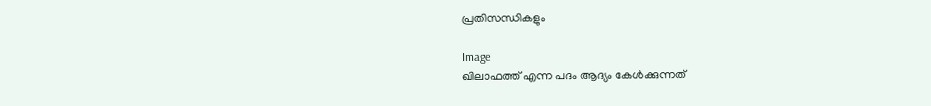പ്രതിസന്ധികളും

Image
ഖിലാഫത്ത് എന്ന പദം ആദ്യം കേള്‍ക്കുന്നത്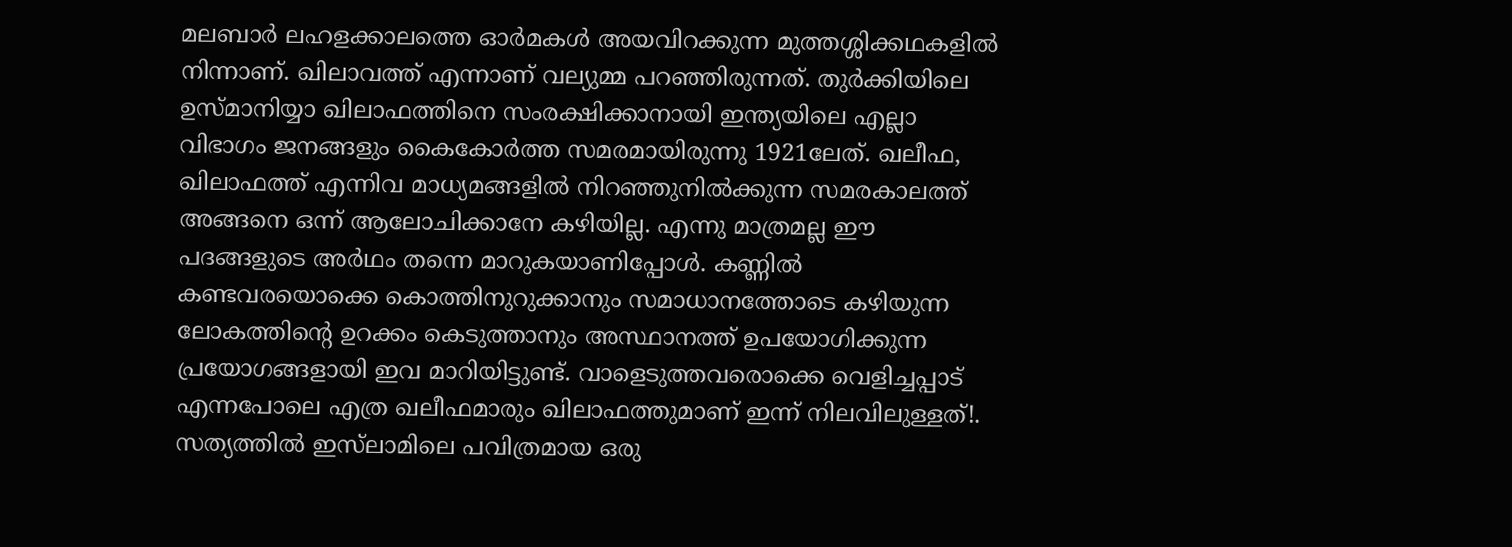മലബാര്‍ ലഹളക്കാലത്തെ ഓര്‍മകള്‍ അയവിറക്കുന്ന മുത്തശ്ശിക്കഥകളില്‍ നിന്നാണ്. ഖിലാവത്ത് എന്നാണ് വല്യുമ്മ പറഞ്ഞിരുന്നത്. തുര്‍ക്കിയിലെ ഉസ്മാനിയ്യാ ഖിലാഫത്തിനെ സംരക്ഷിക്കാനായി ഇന്ത്യയിലെ എല്ലാ വിഭാഗം ജനങ്ങളും കൈകോര്‍ത്ത സമരമായിരുന്നു 1921ലേത്. ഖലീഫ, ഖിലാഫത്ത് എന്നിവ മാധ്യമങ്ങളില്‍ നിറഞ്ഞുനില്‍ക്കുന്ന സമരകാലത്ത് അങ്ങനെ ഒന്ന് ആലോചിക്കാനേ കഴിയില്ല. എന്നു മാത്രമല്ല ഈ പദങ്ങളുടെ അര്‍ഥം തന്നെ മാറുകയാണിപ്പോള്‍. കണ്ണില്‍ കണ്ടവരയൊക്കെ കൊത്തിനുറുക്കാനും സമാധാനത്തോടെ കഴിയുന്ന ലോകത്തിന്റെ ഉറക്കം കെടുത്താനും അസ്ഥാനത്ത് ഉപയോഗിക്കുന്ന പ്രയോഗങ്ങളായി ഇവ മാറിയിട്ടുണ്ട്. വാളെടുത്തവരൊക്കെ വെളിച്ചപ്പാട് എന്നപോലെ എത്ര ഖലീഫമാരും ഖിലാഫത്തുമാണ് ഇന്ന് നിലവിലുള്ളത്!. സത്യത്തില്‍ ഇസ്‌ലാമിലെ പവിത്രമായ ഒരു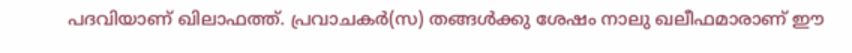പദവിയാണ് ഖിലാഫത്ത്. പ്രവാചകര്‍(സ) തങ്ങള്‍ക്കു ശേഷം നാലു ഖലീഫമാരാണ് ഈ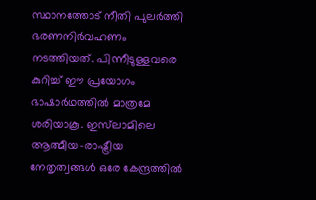സ്ഥാനത്തോട് നീതി പുലര്‍ത്തി ഭരണനിര്‍വഹണം നടത്തിയത്. പിന്നീടുള്ളവരെ കുറിച്ച് ഈ പ്രയോഗം ഭാഷാര്‍ഥത്തില്‍ മാത്രമേ ശരിയാകൂ. ഇസ്‌ലാമിലെ ആത്മീയ-രാഷ്ട്രീയ നേതൃത്വങ്ങള്‍ ഒരേ കേന്ദ്രത്തില്‍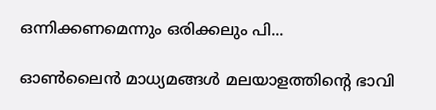ഒന്നിക്കണമെന്നും ഒരിക്കലും പി...

ഓണ്‍ലൈന്‍ മാധ്യമങ്ങള്‍ മലയാളത്തിന്റെ ഭാവി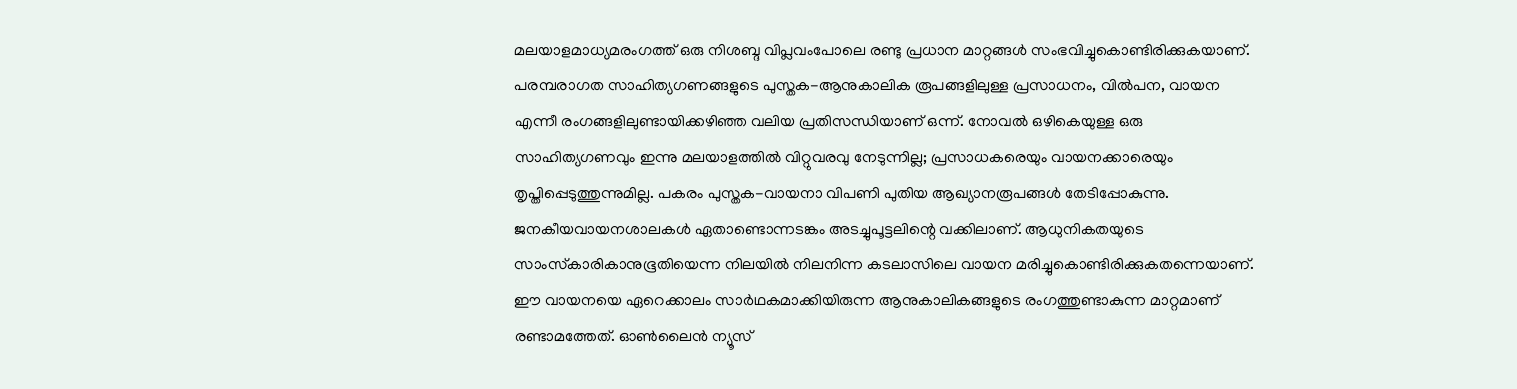മലയാളമാധ്യമരംഗത്ത് ഒരു നിശബ്ദ വിപ്ലവംപോലെ രണ്ടു പ്രധാന മാറ്റങ്ങള്‍ സംഭവിച്ചുകൊണ്ടിരിക്കുകയാണ്. പരമ്പരാഗത സാഹിത്യഗണങ്ങളുടെ പുസ്തക-ആനുകാലിക രൂപങ്ങളിലുള്ള പ്രസാധനം, വില്‍പന, വായന എന്നീ രംഗങ്ങളിലുണ്ടായിക്കഴിഞ്ഞ വലിയ പ്രതിസന്ധിയാണ് ഒന്ന്. നോവല്‍ ഒഴികെയുള്ള ഒരു സാഹിത്യഗണവും ഇന്നു മലയാളത്തില്‍ വിറ്റുവരവു നേടുന്നില്ല; പ്രസാധകരെയും വായനക്കാരെയും തൃപ്തിപ്പെടുത്തുന്നുമില്ല. പകരം പുസ്തക-വായനാ വിപണി പുതിയ ആഖ്യാനരൂപങ്ങള്‍ തേടിപ്പോകുന്നു. ജനകീയവായനശാലകള്‍ ഏതാണ്ടൊന്നടങ്കം അടച്ചുപൂട്ടലിന്റെ വക്കിലാണ്. ആധുനികതയുടെ സാംസ്‌കാരികാനുഭൂതിയെന്ന നിലയില്‍ നിലനിന്ന കടലാസിലെ വായന മരിച്ചുകൊണ്ടിരിക്കുകതന്നെയാണ്. ഈ വായനയെ ഏറെക്കാലം സാര്‍ഥകമാക്കിയിരുന്ന ആനുകാലികങ്ങളുടെ രംഗത്തുണ്ടാകുന്ന മാറ്റമാണ് രണ്ടാമത്തേത്. ഓണ്‍ലൈന്‍ ന്യൂസ്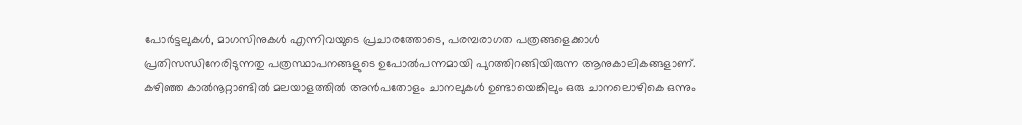പോര്‍ട്ടലുകള്‍, മാഗസിനുകള്‍ എന്നിവയുടെ പ്രചാരത്തോടെ, പരമ്പരാഗത പത്രങ്ങളെക്കാള്‍ പ്രതിസന്ധിനേരിടുന്നതു പത്രസ്ഥാപനങ്ങളുടെ ഉപോല്‍പന്നമായി പുറത്തിറങ്ങിയിരുന്ന ആനുകാലികങ്ങളാണ്. കഴിഞ്ഞ കാല്‍നൂറ്റാണ്ടില്‍ മലയാളത്തില്‍ അന്‍പതോളം ചാനലുകള്‍ ഉണ്ടായെങ്കിലും ഒരു ചാനലൊഴികെ ഒന്നും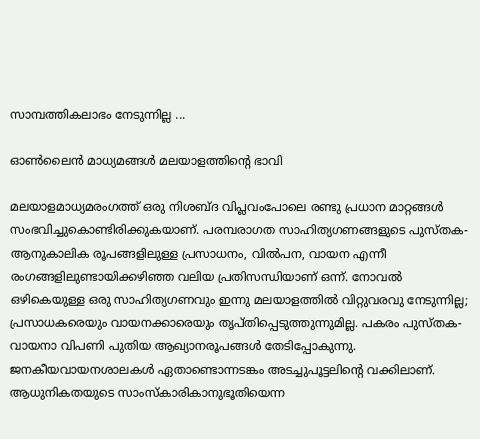സാമ്പത്തികലാഭം നേടുന്നില്ല ...

ഓണ്‍ലൈന്‍ മാധ്യമങ്ങള്‍ മലയാളത്തിന്റെ ഭാവി

മലയാളമാധ്യമരംഗത്ത് ഒരു നിശബ്ദ വിപ്ലവംപോലെ രണ്ടു പ്രധാന മാറ്റങ്ങള്‍ സംഭവിച്ചുകൊണ്ടിരിക്കുകയാണ്. പരമ്പരാഗത സാഹിത്യഗണങ്ങളുടെ പുസ്തക-ആനുകാലിക രൂപങ്ങളിലുള്ള പ്രസാധനം, വില്‍പന, വായന എന്നീ രംഗങ്ങളിലുണ്ടായിക്കഴിഞ്ഞ വലിയ പ്രതിസന്ധിയാണ് ഒന്ന്. നോവല്‍ ഒഴികെയുള്ള ഒരു സാഹിത്യഗണവും ഇന്നു മലയാളത്തില്‍ വിറ്റുവരവു നേടുന്നില്ല; പ്രസാധകരെയും വായനക്കാരെയും തൃപ്തിപ്പെടുത്തുന്നുമില്ല. പകരം പുസ്തക-വായനാ വിപണി പുതിയ ആഖ്യാനരൂപങ്ങള്‍ തേടിപ്പോകുന്നു. ജനകീയവായനശാലകള്‍ ഏതാണ്ടൊന്നടങ്കം അടച്ചുപൂട്ടലിന്റെ വക്കിലാണ്. ആധുനികതയുടെ സാംസ്‌കാരികാനുഭൂതിയെന്ന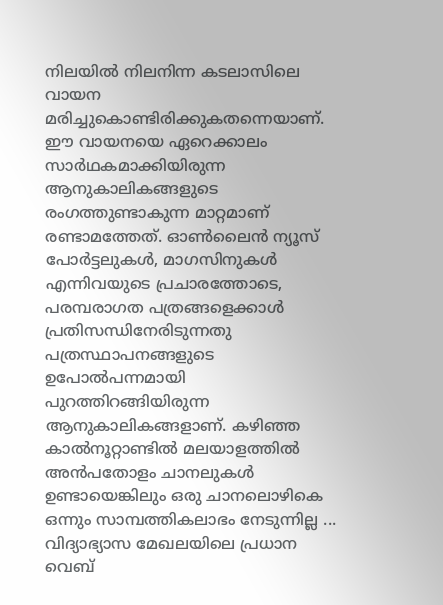നിലയില്‍ നിലനിന്ന കടലാസിലെ വായന മരിച്ചുകൊണ്ടിരിക്കുകതന്നെയാണ്. ഈ വായനയെ ഏറെക്കാലം സാര്‍ഥകമാക്കിയിരുന്ന ആനുകാലികങ്ങളുടെ രംഗത്തുണ്ടാകുന്ന മാറ്റമാണ് രണ്ടാമത്തേത്. ഓണ്‍ലൈന്‍ ന്യൂസ് പോര്‍ട്ടലുകള്‍, മാഗസിനുകള്‍ എന്നിവയുടെ പ്രചാരത്തോടെ, പരമ്പരാഗത പത്രങ്ങളെക്കാള്‍ പ്രതിസന്ധിനേരിടുന്നതു പത്രസ്ഥാപനങ്ങളുടെ ഉപോല്‍പന്നമായി പുറത്തിറങ്ങിയിരുന്ന ആനുകാലികങ്ങളാണ്. കഴിഞ്ഞ കാല്‍നൂറ്റാണ്ടില്‍ മലയാളത്തില്‍ അന്‍പതോളം ചാനലുകള്‍ ഉണ്ടായെങ്കിലും ഒരു ചാനലൊഴികെ ഒന്നും സാമ്പത്തികലാഭം നേടുന്നില്ല ...
വിദ്യാഭ്യാസ മേഖലയിലെ പ്രധാന വെബ്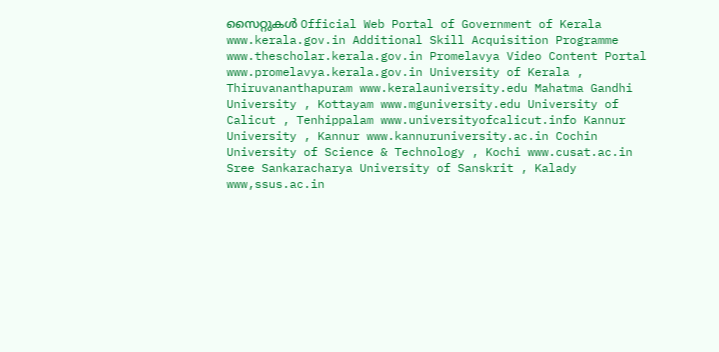സൈറ്റുകള്‍ Official Web Portal of Government of Kerala www.kerala.gov.in Additional Skill Acquisition Programme www.thescholar.kerala.gov.in Promelavya Video Content Portal www.promelavya.kerala.gov.in University of Kerala , Thiruvananthapuram www.keralauniversity.edu Mahatma Gandhi University , Kottayam www.mguniversity.edu University of Calicut , Tenhippalam www.universityofcalicut.info Kannur University , Kannur www.kannuruniversity.ac.in Cochin University of Science & Technology , Kochi www.cusat.ac.in Sree Sankaracharya University of Sanskrit , Kalady www,ssus.ac.in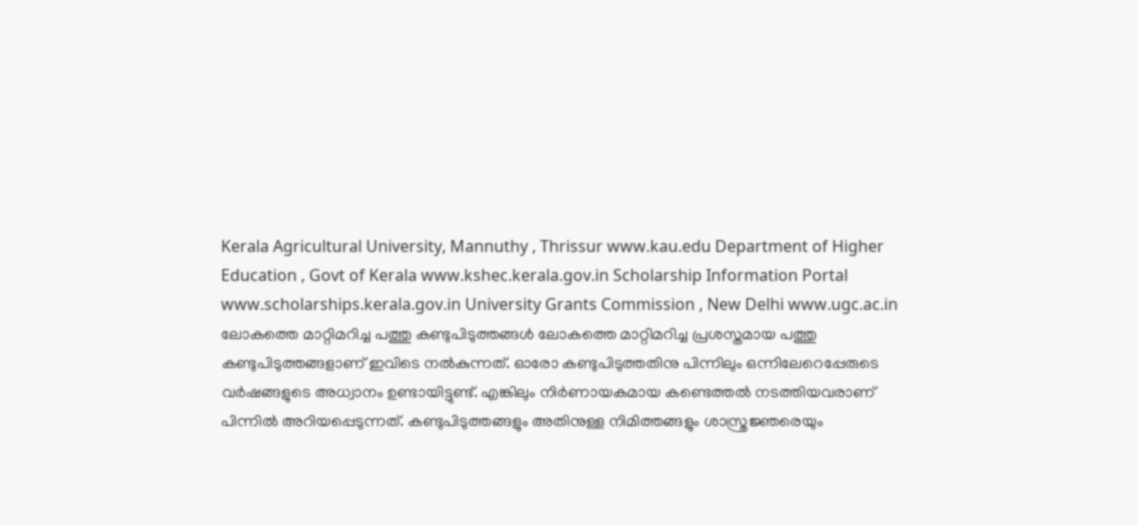Kerala Agricultural University, Mannuthy , Thrissur www.kau.edu Department of Higher Education , Govt of Kerala www.kshec.kerala.gov.in Scholarship Information Portal www.scholarships.kerala.gov.in University Grants Commission , New Delhi www.ugc.ac.in
ലോകത്തെ മാറ്റിമറിച്ച പത്തു കണ്ടുപിടുത്തങ്ങള്‍ ലോകത്തെ മാറ്റിമറിച്ച പ്രശസ്തമായ പത്തു കണ്ടുപിടുത്തങ്ങളാണ് ഇവിടെ നല്‍കുന്നത്. ഓരോ കണ്ടുപിടുത്തതിനു പിന്നിലും ഒന്നിലേറെപ്പേരുടെ വര്‍ഷങ്ങളുടെ അധ്വാനം ഉണ്ടായിട്ടുണ്ട്. എങ്കിലും നിര്‍ണായകമായ കണ്ടെത്തല്‍ നടത്തിയവരാണ് പിന്നില്‍ അറിയപ്പെടുന്നത്. കണ്ടുപിടുത്തങ്ങളും അതിനുള്ള നിമിത്തങ്ങളും ശാസ്ത്രജ്ഞരെയും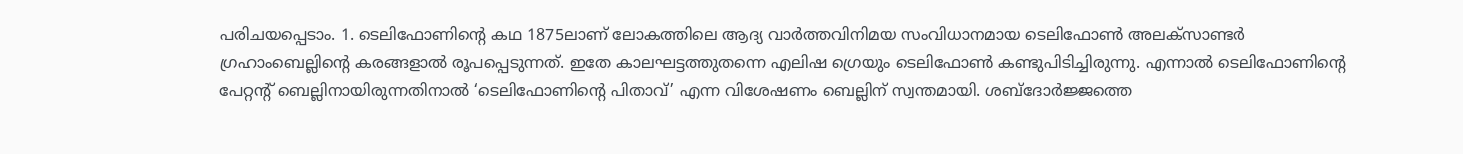പരിചയപ്പെടാം. 1. ടെലിഫോണിന്റെ കഥ 1875ലാണ് ലോകത്തിലെ ആദ്യ വാര്‍ത്തവിനിമയ സംവിധാനമായ ടെലിഫോണ്‍ അലക്‌സാണ്ടര്‍ ഗ്രഹാംബെല്ലിന്റെ കരങ്ങളാല്‍ രൂപപ്പെടുന്നത്. ഇതേ കാലഘട്ടത്തുതന്നെ എലിഷ ഗ്രെയും ടെലിഫോണ്‍ കണ്ടുപിടിച്ചിരുന്നു. എന്നാല്‍ ടെലിഫോണിന്റെ പേറ്റന്റ് ബെല്ലിനായിരുന്നതിനാല്‍ ‘ടെലിഫോണിന്റെ പിതാവ്’ എന്ന വിശേഷണം ബെല്ലിന് സ്വന്തമായി. ശബ്ദോര്‍ജ്ജത്തെ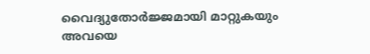വൈദ്യുതോര്‍ജ്ജമായി മാറ്റുകയും അവയെ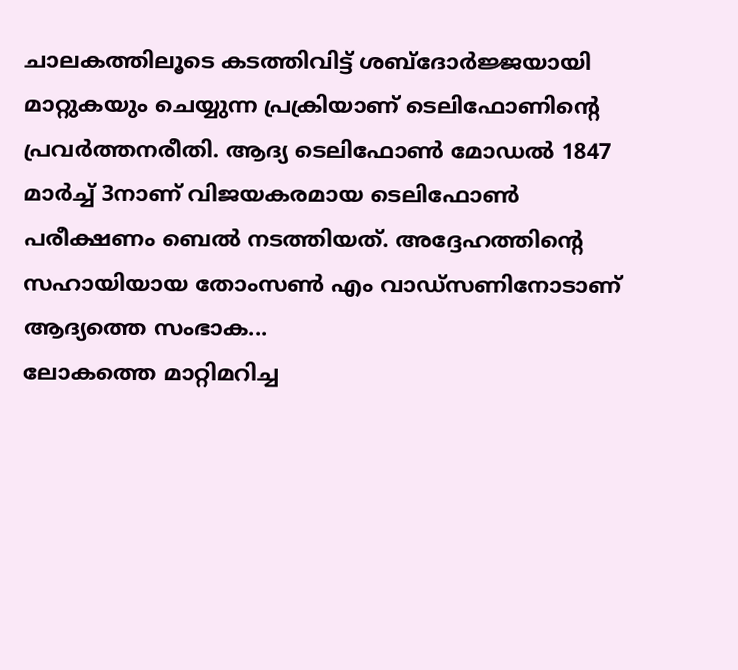ചാലകത്തിലൂടെ കടത്തിവിട്ട് ശബ്ദോര്‍ജ്ജയായി മാറ്റുകയും ചെയ്യുന്ന പ്രക്രിയാണ് ടെലിഫോണിന്റെ പ്രവര്‍ത്തനരീതി. ആദ്യ ടെലിഫോണ്‍ മോഡല്‍ 1847 മാര്‍ച്ച് 3നാണ് വിജയകരമായ ടെലിഫോണ്‍ പരീക്ഷണം ബെല്‍ നടത്തിയത്. അദ്ദേഹത്തിന്റെ സഹായിയായ തോംസണ്‍ എം വാഡ്‌സണിനോടാണ് ആദ്യത്തെ സംഭാക...
ലോകത്തെ മാറ്റിമറിച്ച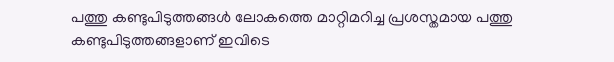പത്തു കണ്ടുപിടുത്തങ്ങള്‍ ലോകത്തെ മാറ്റിമറിച്ച പ്രശസ്തമായ പത്തു കണ്ടുപിടുത്തങ്ങളാണ് ഇവിടെ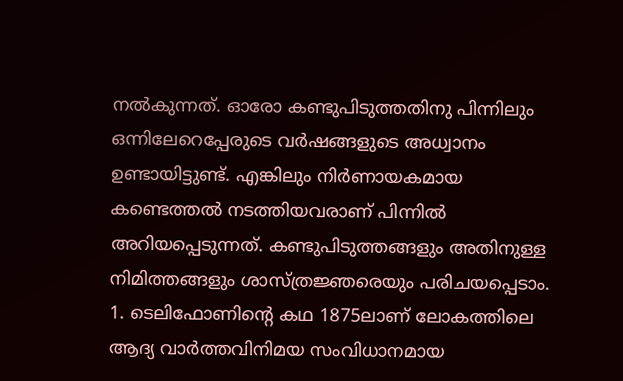നല്‍കുന്നത്. ഓരോ കണ്ടുപിടുത്തതിനു പിന്നിലും ഒന്നിലേറെപ്പേരുടെ വര്‍ഷങ്ങളുടെ അധ്വാനം ഉണ്ടായിട്ടുണ്ട്. എങ്കിലും നിര്‍ണായകമായ കണ്ടെത്തല്‍ നടത്തിയവരാണ് പിന്നില്‍ അറിയപ്പെടുന്നത്. കണ്ടുപിടുത്തങ്ങളും അതിനുള്ള നിമിത്തങ്ങളും ശാസ്ത്രജ്ഞരെയും പരിചയപ്പെടാം. 1. ടെലിഫോണിന്റെ കഥ 1875ലാണ് ലോകത്തിലെ ആദ്യ വാര്‍ത്തവിനിമയ സംവിധാനമായ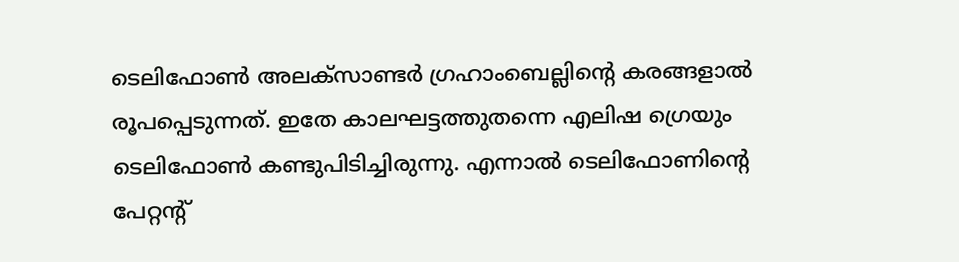ടെലിഫോണ്‍ അലക്‌സാണ്ടര്‍ ഗ്രഹാംബെല്ലിന്റെ കരങ്ങളാല്‍ രൂപപ്പെടുന്നത്. ഇതേ കാലഘട്ടത്തുതന്നെ എലിഷ ഗ്രെയും ടെലിഫോണ്‍ കണ്ടുപിടിച്ചിരുന്നു. എന്നാല്‍ ടെലിഫോണിന്റെ പേറ്റന്റ്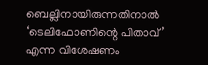ബെല്ലിനായിരുന്നതിനാല്‍ ‘ടെലിഫോണിന്റെ പിതാവ്’ എന്ന വിശേഷണം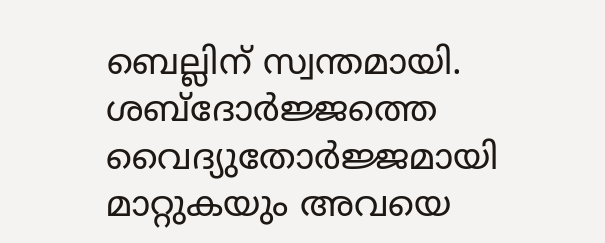ബെല്ലിന് സ്വന്തമായി. ശബ്ദോര്‍ജ്ജത്തെ വൈദ്യുതോര്‍ജ്ജമായി മാറ്റുകയും അവയെ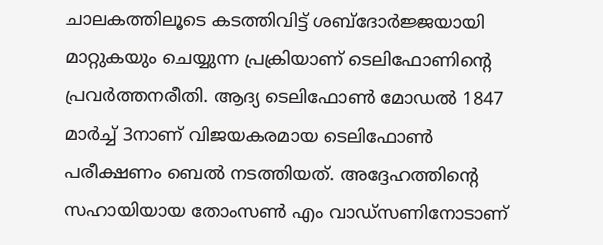ചാലകത്തിലൂടെ കടത്തിവിട്ട് ശബ്ദോര്‍ജ്ജയായി മാറ്റുകയും ചെയ്യുന്ന പ്രക്രിയാണ് ടെലിഫോണിന്റെ പ്രവര്‍ത്തനരീതി. ആദ്യ ടെലിഫോണ്‍ മോഡല്‍ 1847 മാര്‍ച്ച് 3നാണ് വിജയകരമായ ടെലിഫോണ്‍ പരീക്ഷണം ബെല്‍ നടത്തിയത്. അദ്ദേഹത്തിന്റെ സഹായിയായ തോംസണ്‍ എം വാഡ്‌സണിനോടാണ്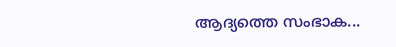ആദ്യത്തെ സംഭാക...